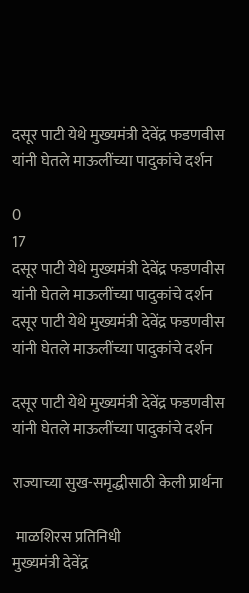दसूर पाटी येथे मुख्यमंत्री देवेंद्र फडणवीस यांनी घेतले माऊलींच्या पादुकांचे दर्शन

0
17
दसूर पाटी येथे मुख्यमंत्री देवेंद्र फडणवीस यांनी घेतले माऊलींच्या पादुकांचे दर्शन
दसूर पाटी येथे मुख्यमंत्री देवेंद्र फडणवीस यांनी घेतले माऊलींच्या पादुकांचे दर्शन

दसूर पाटी येथे मुख्यमंत्री देवेंद्र फडणवीस यांनी घेतले माऊलींच्या पादुकांचे दर्शन

राज्याच्या सुख-समृद्धीसाठी केली प्रार्थना

 माळशिरस प्रतिनिधी
मुख्यमंत्री देवेंद्र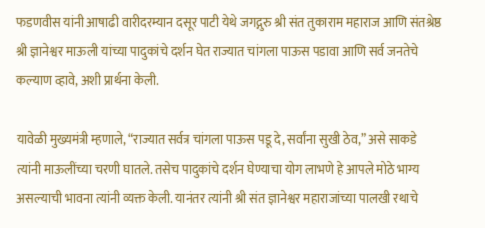फडणवीस यांनी आषाढी वारीदरम्यान दसूर पाटी येथे जगद्गुरु श्री संत तुकाराम महाराज आणि संतश्रेष्ठ श्री ज्ञानेश्वर माऊली यांच्या पादुकांचे दर्शन घेत राज्यात चांगला पाऊस पडावा आणि सर्व जनतेचे कल्याण व्हावे, अशी प्रार्थना केली.

यावेळी मुख्यमंत्री म्हणाले, “राज्यात सर्वत्र चांगला पाऊस पडू दे, सर्वांना सुखी ठेव,” असे साकडे त्यांनी माऊलींच्या चरणी घातले. तसेच पादुकांचे दर्शन घेण्याचा योग लाभणे हे आपले मोठे भाग्य असल्याची भावना त्यांनी व्यक्त केली. यानंतर त्यांनी श्री संत ज्ञानेश्वर महाराजांच्या पालखी रथाचे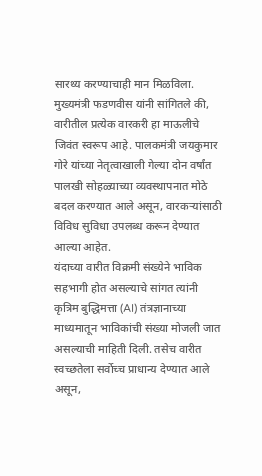सारथ्य करण्याचाही मान मिळविला.
मुख्यमंत्री फडणवीस यांनी सांगितले की, वारीतील प्रत्येक वारकरी हा माऊलीचे जिवंत स्वरूप आहे. पालकमंत्री जयकुमार गोरे यांच्या नेतृत्वाखाली गेल्या दोन वर्षांत पालखी सोहळ्याच्या व्यवस्थापनात मोठे बदल करण्यात आले असून, वारकऱ्यांसाठी विविध सुविधा उपलब्ध करून देण्यात आल्या आहेत.
यंदाच्या वारीत विक्रमी संख्येने भाविक सहभागी होत असल्याचे सांगत त्यांनी कृत्रिम बुद्धिमत्ता (AI) तंत्रज्ञानाच्या माध्यमातून भाविकांची संख्या मोजली जात असल्याची माहिती दिली. तसेच वारीत स्वच्छतेला सर्वोच्च प्राधान्य देण्यात आले असून,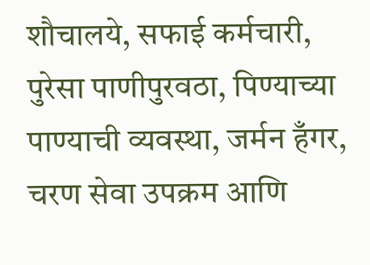शौचालये, सफाई कर्मचारी, पुरेसा पाणीपुरवठा, पिण्याच्या पाण्याची व्यवस्था, जर्मन हँगर, चरण सेवा उपक्रम आणि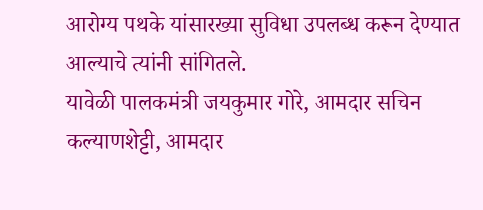आरोग्य पथके यांसारख्या सुविधा उपलब्ध करून देण्यात आल्याचे त्यांनी सांगितले.
यावेळी पालकमंत्री जयकुमार गोरे, आमदार सचिन कल्याणशेट्टी, आमदार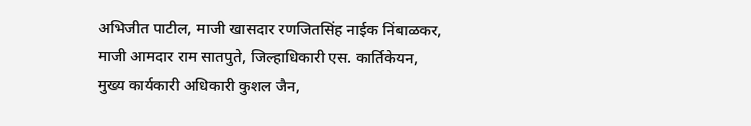अभिजीत पाटील, माजी खासदार रणजितसिंह नाईक निंबाळकर, माजी आमदार राम सातपुते, जिल्हाधिकारी एस. कार्तिकेयन, मुख्य कार्यकारी अधिकारी कुशल जैन,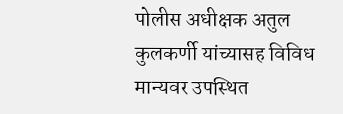पोलीस अधीक्षक अतुल कुलकर्णी यांच्यासह विविध मान्यवर उपस्थित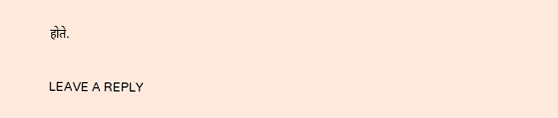होते.

LEAVE A REPLY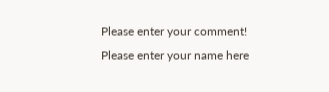Please enter your comment!
Please enter your name here